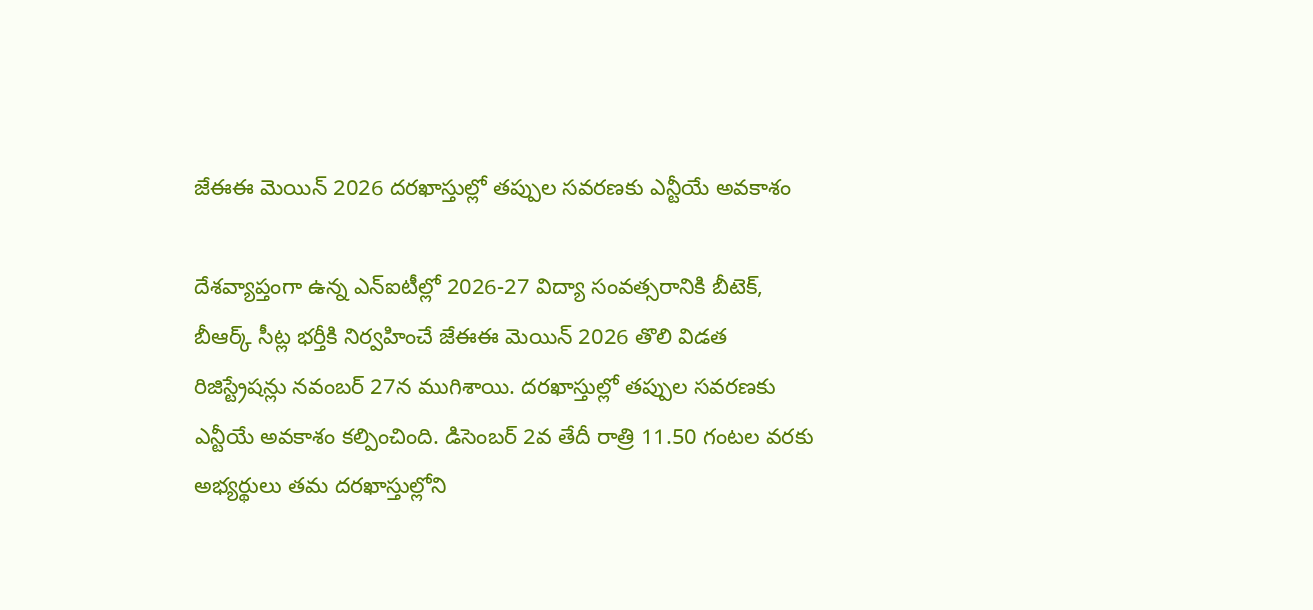జేఈఈ మెయిన్ 2026 దరఖాస్తుల్లో తప్పుల సవరణకు ఎన్టీయే అవకాశం

దేశవ్యాప్తంగా ఉన్న ఎన్‌ఐటీల్లో 2026-27 విద్యా సంవత్సరానికి బీటెక్‌, బీఆర్క్‌ సీట్ల భర్తీకి నిర్వహించే జేఈఈ మెయిన్‌ 2026 తొలి విడత రిజిస్ట్రేషన్లు నవంబర్ 27న ముగిశాయి. దరఖాస్తుల్లో తప్పుల సవరణకు ఎన్టీయే అవకాశం కల్పించింది. డిసెంబర్ 2వ తేదీ రాత్రి 11.50 గంటల వరకు అభ్యర్థులు తమ దరఖాస్తుల్లోని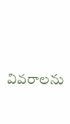వివరాలను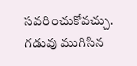సవరించుకోవచ్చు. గడువు ముగిసిన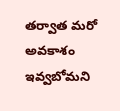తర్వాత మరో అవకాశం ఇవ్వబోమని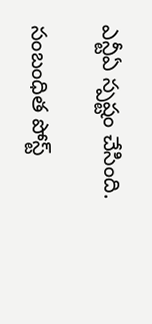ఎన్టీఏ స్పష్టం చేసింది.

సంబంధిత పోస్ట్